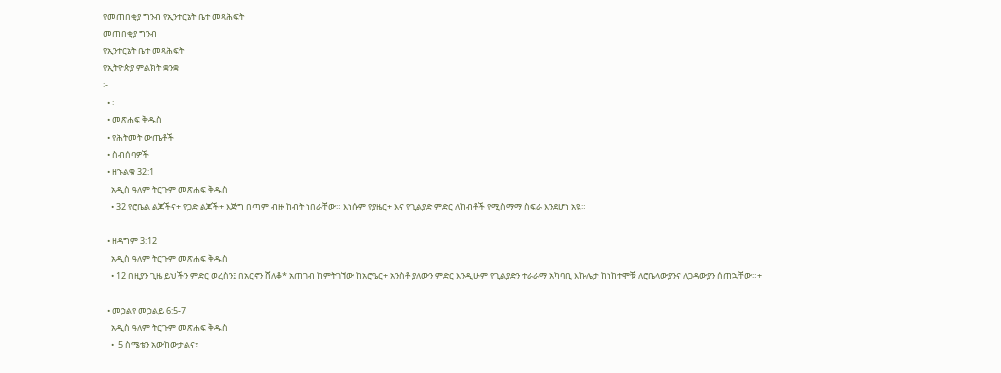የመጠበቂያ ግንብ የኢንተርኔት ቤተ መጻሕፍት
መጠበቂያ ግንብ
የኢንተርኔት ቤተ መጻሕፍት
የኢትዮጵያ ምልክት ቋንቋ
፦
  • ፡
  • መጽሐፍ ቅዱስ
  • የሕትመት ውጤቶች
  • ስብሰባዎች
  • ዘኁልቁ 32:1
    አዲስ ዓለም ትርጉም መጽሐፍ ቅዱስ
    • 32 የሮቤል ልጆችና+ የጋድ ልጆች+ እጅግ በጣም ብዙ ከብት ነበራቸው። እነሱም የያዜር+ እና የጊልያድ ምድር ለከብቶች የሚስማማ ስፍራ እንደሆነ አዩ።

  • ዘዳግም 3:12
    አዲስ ዓለም ትርጉም መጽሐፍ ቅዱስ
    • 12 በዚያን ጊዜ ይህችን ምድር ወረስን፤ በአርኖን ሸለቆ* አጠገብ ከምትገኘው ከአሮዔር+ አንስቶ ያለውን ምድር እንዲሁም የጊልያድን ተራራማ አካባቢ እኩሌታ ከነከተሞቹ ለሮቤላውያንና ለጋዳውያን ሰጠኋቸው።+

  • መኃልየ መኃልይ 6:5-7
    አዲስ ዓለም ትርጉም መጽሐፍ ቅዱስ
    •  5 ስሜቴን አውከውታልና፣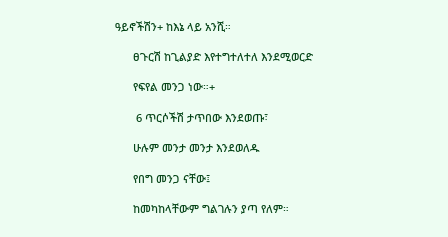ዓይኖችሽን+ ከእኔ ላይ አንሺ።

      ፀጉርሽ ከጊልያድ እየተግተለተለ እንደሚወርድ

      የፍየል መንጋ ነው።+

       6 ጥርሶችሽ ታጥበው እንደወጡ፣

      ሁሉም መንታ መንታ እንደወለዱ

      የበግ መንጋ ናቸው፤

      ከመካከላቸውም ግልገሉን ያጣ የለም።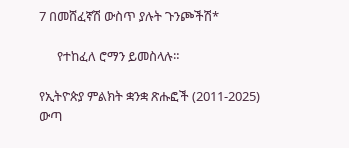7 በመሸፈኛሽ ውስጥ ያሉት ጉንጮችሽ*

      የተከፈለ ሮማን ይመስላሉ።

የኢትዮጵያ ምልክት ቋንቋ ጽሑፎች (2011-2025)
ውጣ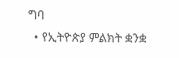ግባ
  • የኢትዮጵያ ምልክት ቋንቋ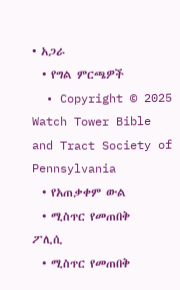• አጋራ
  • የግል ምርጫዎች
  • Copyright © 2025 Watch Tower Bible and Tract Society of Pennsylvania
  • የአጠቃቀም ውል
  • ሚስጥር የመጠበቅ ፖሊሲ
  • ሚስጥር የመጠበቅ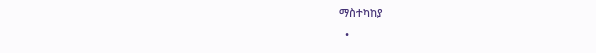ማስተካከያ
  •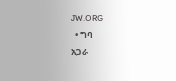JW.ORG
  • ግባ
አጋራ